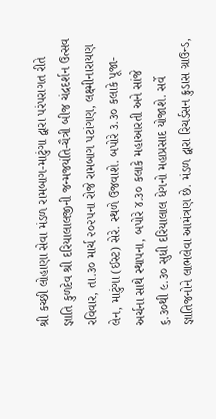શ્રી કચ્છી લોહાણા સેવા મંડળ રામબાગ-માટુંગા દ્વારા પરંપરાગત રીતે જ્ઞાતિ કુળદેવ શ્રી દરિયાલાલજીની જન્મજયંતિ-ચૈત્રી બીજ ચંદ્રદર્શન ઉત્સવ રવિવાર, તા.૩૦ માર્ચ ૨૦૨૫ના રોજે રામબાગ પટાંગણ, લક્ષ્મીનારાયણ લેન, માટુંગા (ઈસ્ટ) સેરે. સ્થળે ઉજવાશે. બપોરે ૩.૩૦ કલાકે પૂજા-અર્ચના સાથે સ્થાપના, બપોરે ૪.૩૦ કલાકે મહાઆરતી અને સાંજે ૬.૩૦થી ૯.૩૦ સુધી દરિયાલાલ ધેગનો મહાપ્રસાદ યોજાશે. સર્વે જ્ઞાતિજનોને લાભલેવા આમંત્રણ છે. મંડળ દ્વારા રિચર્ડસન ક્રુડાસ ગ્રાઉન્ડ,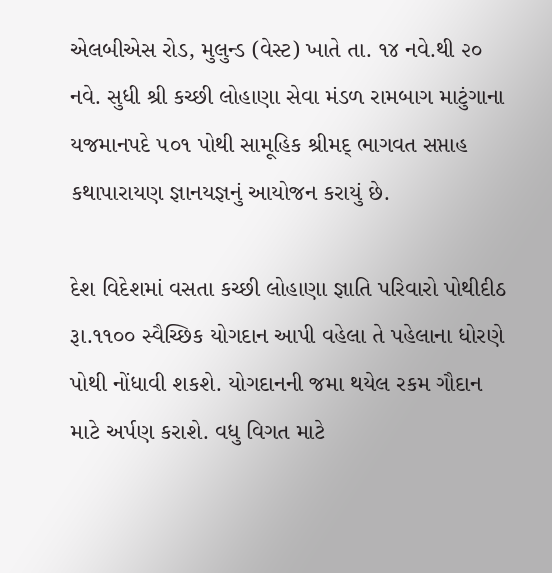એલબીએસ રોડ, મુલુન્ડ (વેસ્ટ) ખાતે તા. ૧૪ નવે.થી ૨૦ નવે. સુધી શ્રી કચ્છી લોહાણા સેવા મંડળ રામબાગ માટુંગાના યજમાનપદે ૫૦૧ પોથી સામૂહિક શ્રીમદ્ ભાગવત સપ્તાહ કથાપારાયણ જ્ઞાનયજ્ઞનું આયોજન કરાયું છે.

દેશ વિદેશમાં વસતા કચ્છી લોહાણા જ્ઞાતિ પરિવારો પોથીદીઠ રૂા.૧૧૦૦ સ્વૈચ્છિક યોગદાન આપી વહેલા તે પહેલાના ધોરણે પોથી નોંધાવી શકશે. યોગદાનની જમા થયેલ રકમ ગૌદાન માટે અર્પણ કરાશે. વધુ વિગત માટે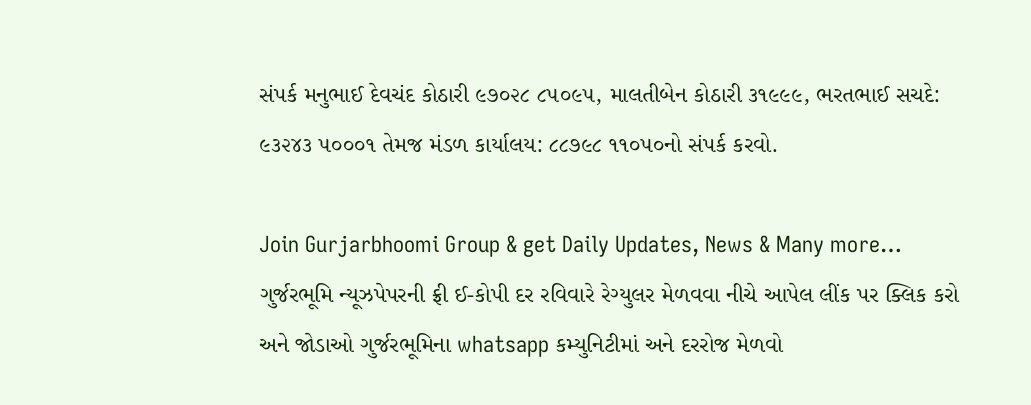સંપર્ક મનુભાઈ દેવચંદ કોઠારી ૯૭૦૨૮ ૮૫૦૯૫, માલતીબેન કોઠારી ૩૧૯૯૯, ભરતભાઈ સચદે: ૯૩૨૪૩ ૫૦૦૦૧ તેમજ મંડળ કાર્યાલય: ૮૮૭૯૮ ૧૧૦૫૦નો સંપર્ક કરવો.

Join Gurjarbhoomi Group & get Daily Updates, News & Many more…
ગુર્જરભૂમિ ન્યૂઝપેપરની ફ્રી ઈ-કોપી દર રવિવારે રેગ્યુલર મેળવવા નીચે આપેલ લીંક પર ક્લિક કરો અને જોડાઓ ગુર્જરભૂમિના whatsapp કમ્યુનિટીમાં અને દરરોજ મેળવો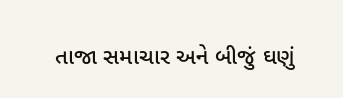તાજા સમાચાર અને બીજું ઘણું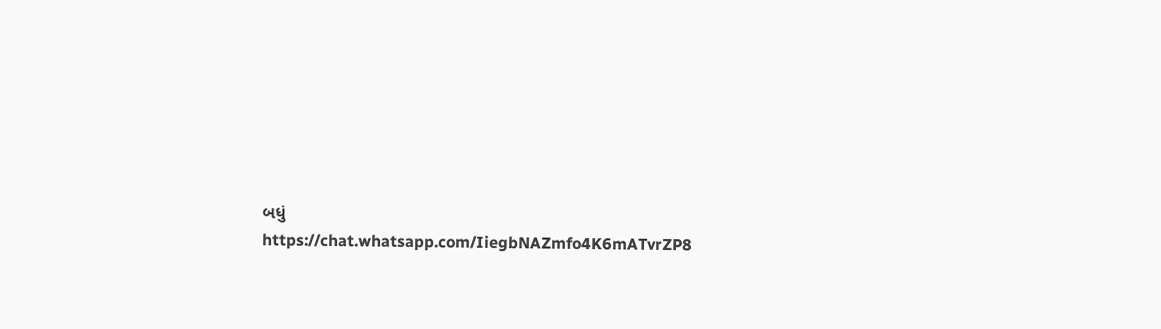બધું
https://chat.whatsapp.com/IiegbNAZmfo4K6mATvrZP8